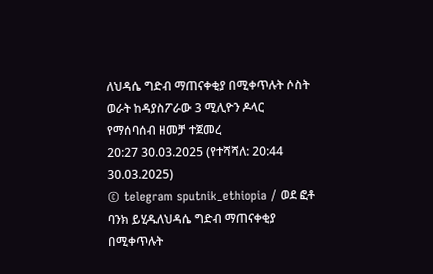ለህዳሴ ግድብ ማጠናቀቂያ በሚቀጥሉት ሶስት ወራት ከዳያስፖራው 3 ሚሊዮን ዶላር የማሰባሰብ ዘመቻ ተጀመረ
20:27 30.03.2025 (የተሻሻለ: 20:44 30.03.2025)
© telegram sputnik_ethiopia / ወደ ፎቶ ባንክ ይሂዱለህዳሴ ግድብ ማጠናቀቂያ በሚቀጥሉት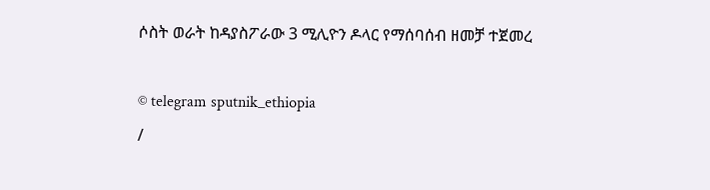ሶስት ወራት ከዳያስፖራው 3 ሚሊዮን ዶላር የማሰባሰብ ዘመቻ ተጀመረ

© telegram sputnik_ethiopia
/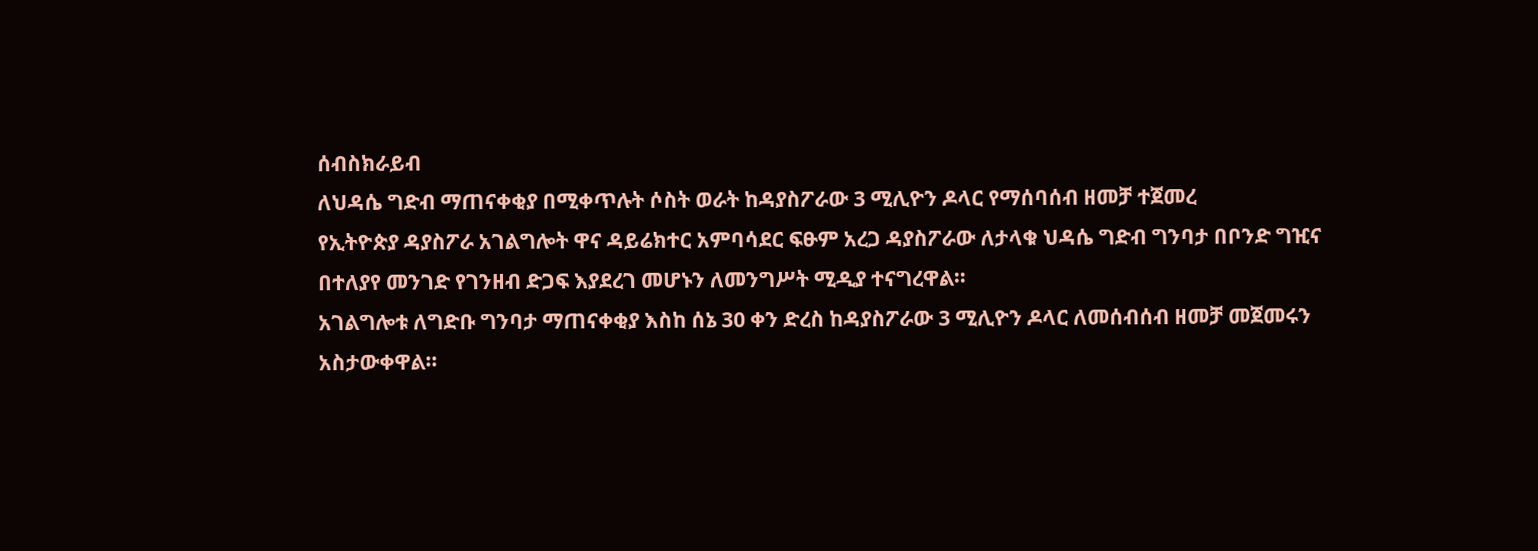ሰብስክራይብ
ለህዳሴ ግድብ ማጠናቀቂያ በሚቀጥሉት ሶስት ወራት ከዳያስፖራው 3 ሚሊዮን ዶላር የማሰባሰብ ዘመቻ ተጀመረ
የኢትዮጵያ ዳያስፖራ አገልግሎት ዋና ዳይሬክተር አምባሳደር ፍፁም አረጋ ዳያስፖራው ለታላቁ ህዳሴ ግድብ ግንባታ በቦንድ ግዢና በተለያየ መንገድ የገንዘብ ድጋፍ እያደረገ መሆኑን ለመንግሥት ሚዲያ ተናግረዋል።
አገልግሎቱ ለግድቡ ግንባታ ማጠናቀቂያ እስከ ሰኔ 30 ቀን ድረስ ከዳያስፖራው 3 ሚሊዮን ዶላር ለመሰብሰብ ዘመቻ መጀመሩን አስታውቀዋል።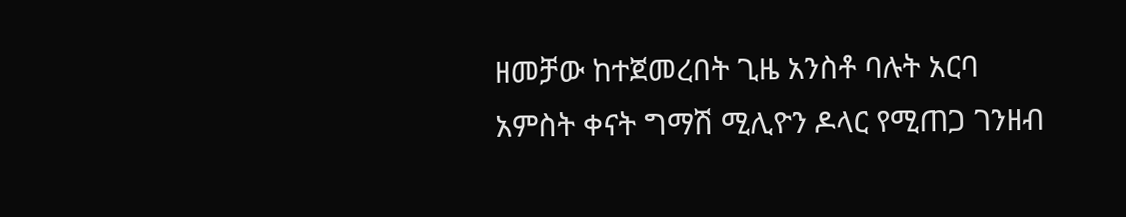ዘመቻው ከተጀመረበት ጊዜ አንስቶ ባሉት አርባ አምስት ቀናት ግማሽ ሚሊዮን ዶላር የሚጠጋ ገንዘብ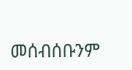መሰብሰቡንም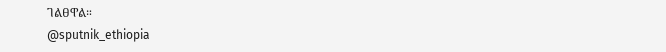ገልፀዋል።
@sputnik_ethiopia